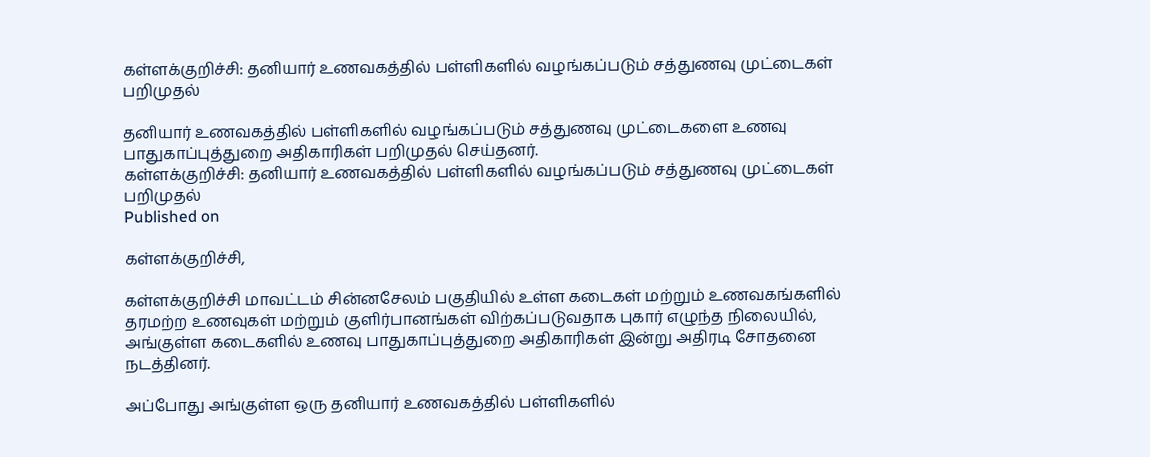கள்ளக்குறிச்சி: தனியார் உணவகத்தில் பள்ளிகளில் வழங்கப்படும் சத்துணவு முட்டைகள் பறிமுதல்

தனியார் உணவகத்தில் பள்ளிகளில் வழங்கப்படும் சத்துணவு முட்டைகளை உணவு பாதுகாப்புத்துறை அதிகாரிகள் பறிமுதல் செய்தனர்.
கள்ளக்குறிச்சி: தனியார் உணவகத்தில் பள்ளிகளில் வழங்கப்படும் சத்துணவு முட்டைகள் பறிமுதல்
Published on

கள்ளக்குறிச்சி,

கள்ளக்குறிச்சி மாவட்டம் சின்னசேலம் பகுதியில் உள்ள கடைகள் மற்றும் உணவகங்களில் தரமற்ற உணவுகள் மற்றும் குளிர்பானங்கள் விற்கப்படுவதாக புகார் எழுந்த நிலையில், அங்குள்ள கடைகளில் உணவு பாதுகாப்புத்துறை அதிகாரிகள் இன்று அதிரடி சோதனை நடத்தினர்.

அப்போது அங்குள்ள ஒரு தனியார் உணவகத்தில் பள்ளிகளில்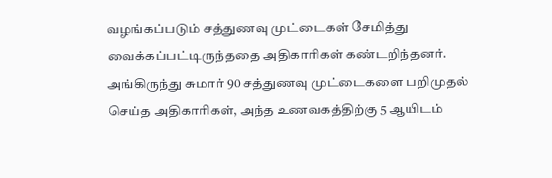வழங்கப்படும் சத்துணவு முட்டைகள் சேமித்து வைக்கப்பட்டிருந்ததை அதிகாரிகள் கண்டறிந்தனர். அங்கிருந்து சுமார் 90 சத்துணவு முட்டைகளை பறிமுதல் செய்த அதிகாரிகள், அந்த உணவகத்திற்கு 5 ஆயிடம்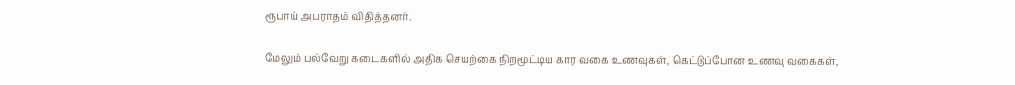ரூபாய் அபராதம் விதித்தனர்.

மேலும் பல்வேறு கடைகளில் அதிக செயற்கை நிறமூட்டிய கார வகை உணவுகள், கெட்டுப்போன உணவு வகைகள்,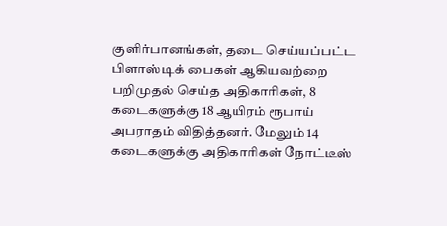குளிர்பானங்கள், தடை செய்யப்பட்ட பிளாஸ்டிக் பைகள் ஆகியவற்றை பறிமுதல் செய்த அதிகாரிகள், 8 கடைகளுக்கு 18 ஆயிரம் ரூபாய் அபராதம் விதித்தனர். மேலும் 14 கடைகளுக்கு அதிகாரிகள் நோட்டீஸ்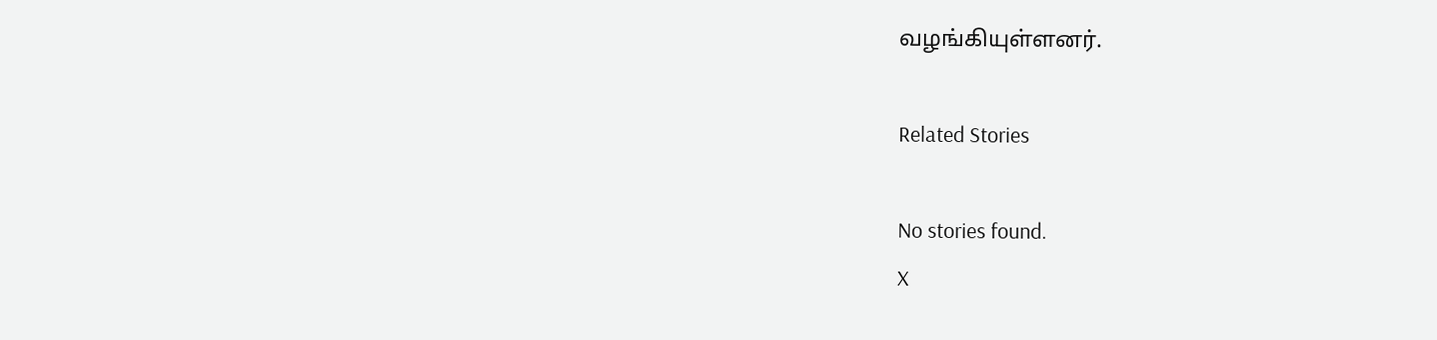வழங்கியுள்ளனர்.

Related Stories

No stories found.
X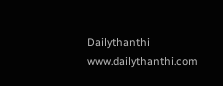Dailythanthi
www.dailythanthi.com